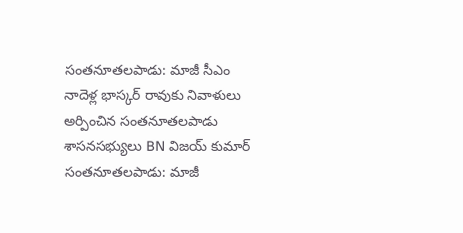సంతనూతలపాడు: మాజీ సీఎం నాదెళ్ల భాస్కర్ రావుకు నివాళులు అర్పించిన సంతనూతలపాడు శాసనసభ్యులు BN విజయ్ కుమార్
సంతనూతలపాడు: మాజీ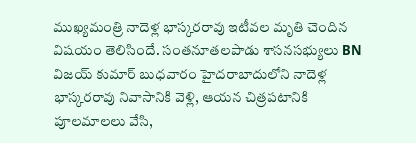ముఖ్యమంత్రి నాదెళ్ల భాస్కరరావు ఇటీవల మృతి చెందిన విషయం తెలిసిందే. సంతనూతలపాడు శాసనసభ్యులు BN విజయ్ కుమార్ బుధవారం హైదరాబాదులోని నాదెళ్ల భాస్కరరావు నివాసానికి వెళ్లి, ఆయన చిత్రపటానికి పూలమాలలు వేసి,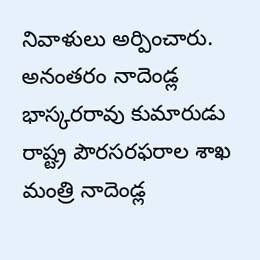నివాళులు అర్పించారు. అనంతరం నాదెండ్ల భాస్కరరావు కుమారుడు రాష్ట్ర పౌరసరఫరాల శాఖ మంత్రి నాదెండ్ల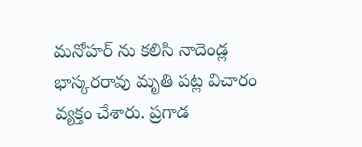మనోహర్ ను కలిసి నాదెండ్ల భాస్కరరావు మృతి పట్ల విచారం వ్యక్తం చేశారు. ప్రగాడ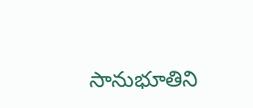సానుభూతిని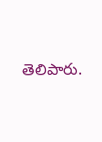తెలిపారు.